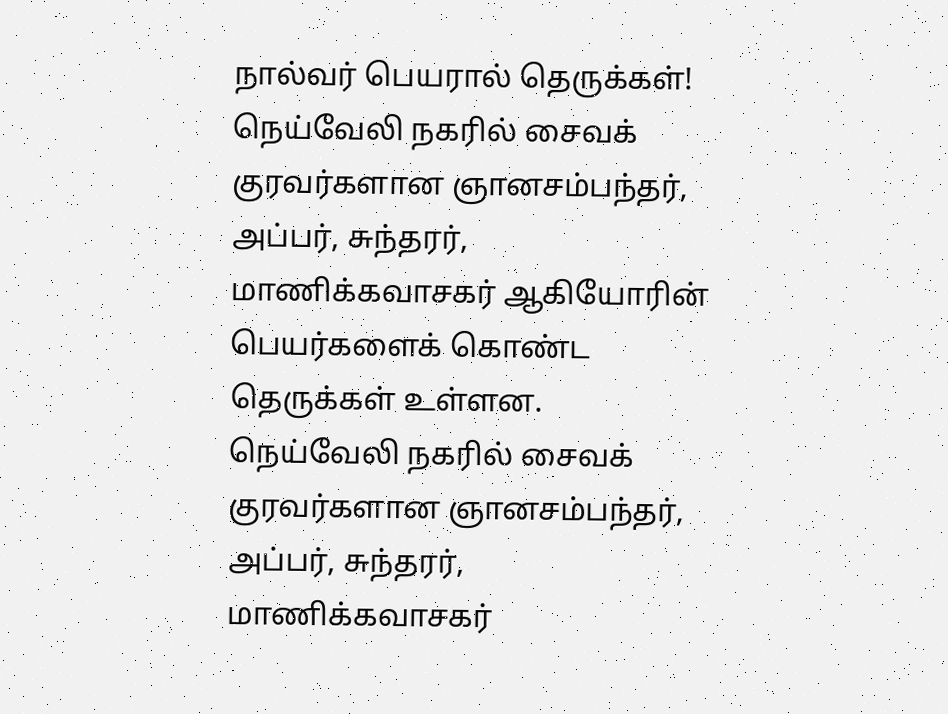நால்வர் பெயரால் தெருக்கள்!
நெய்வேலி நகரில் சைவக் குரவர்களான ஞானசம்பந்தர், அப்பர், சுந்தரர், மாணிக்கவாசகர் ஆகியோரின் பெயர்களைக் கொண்ட தெருக்கள் உள்ளன.
நெய்வேலி நகரில் சைவக் குரவர்களான ஞானசம்பந்தர், அப்பர், சுந்தரர், மாணிக்கவாசகர்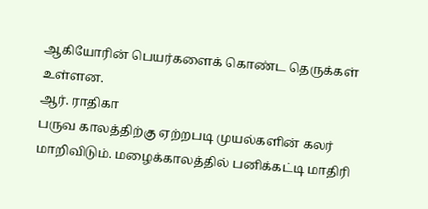ஆகியோரின் பெயர்களைக் கொண்ட தெருக்கள் உள்ளன.
ஆர். ராதிகா
பருவ காலத்திற்கு ஏற்றபடி முயல்களின் கலர் மாறிவிடும். மழைக்காலத்தில் பனிக்கட்டி மாதிரி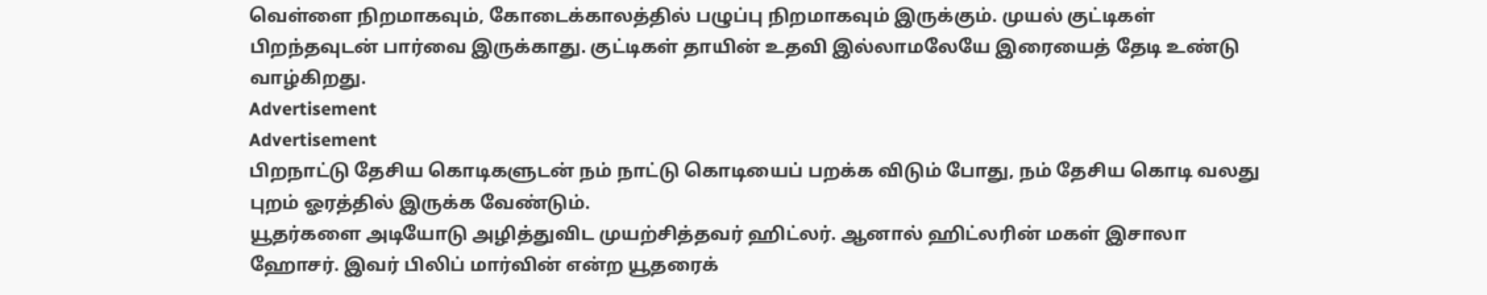வெள்ளை நிறமாகவும், கோடைக்காலத்தில் பழுப்பு நிறமாகவும் இருக்கும். முயல் குட்டிகள் பிறந்தவுடன் பார்வை இருக்காது. குட்டிகள் தாயின் உதவி இல்லாமலேயே இரையைத் தேடி உண்டு வாழ்கிறது.
Advertisement
Advertisement
பிறநாட்டு தேசிய கொடிகளுடன் நம் நாட்டு கொடியைப் பறக்க விடும் போது, நம் தேசிய கொடி வலது புறம் ஓரத்தில் இருக்க வேண்டும்.
யூதர்களை அடியோடு அழித்துவிட முயற்சித்தவர் ஹிட்லர். ஆனால் ஹிட்லரின் மகள் இசாலா ஹோசர். இவர் பிலிப் மார்வின் என்ற யூதரைக்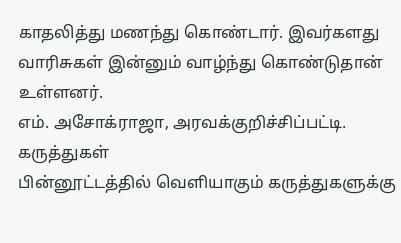காதலித்து மணந்து கொண்டார். இவர்களது வாரிசுகள் இன்னும் வாழ்ந்து கொண்டுதான் உள்ளனர்.
எம். அசோக்ராஜா, அரவக்குறிச்சிப்பட்டி.
கருத்துகள்
பின்னூட்டத்தில் வெளியாகும் கருத்துகளுக்கு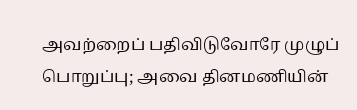அவற்றைப் பதிவிடுவோரே முழுப் பொறுப்பு; அவை தினமணியின்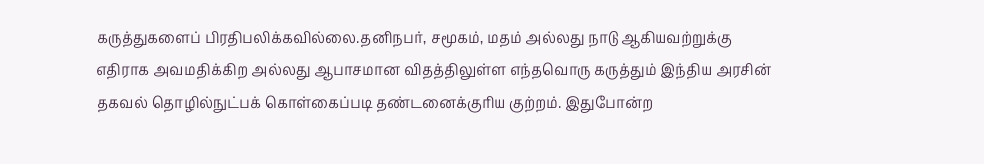கருத்துகளைப் பிரதிபலிக்கவில்லை.தனிநபர், சமூகம், மதம் அல்லது நாடு ஆகியவற்றுக்கு எதிராக அவமதிக்கிற அல்லது ஆபாசமான விதத்திலுள்ள எந்தவொரு கருத்தும் இந்திய அரசின் தகவல் தொழில்நுட்பக் கொள்கைப்படி தண்டனைக்குரிய குற்றம். இதுபோன்ற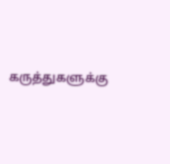கருத்துகளுக்கு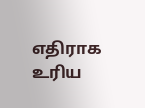எதிராக உரிய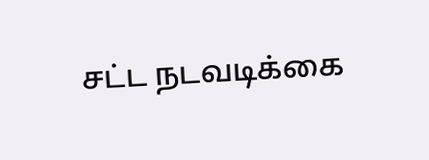சட்ட நடவடிக்கை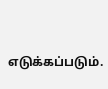எடுக்கப்படும்.